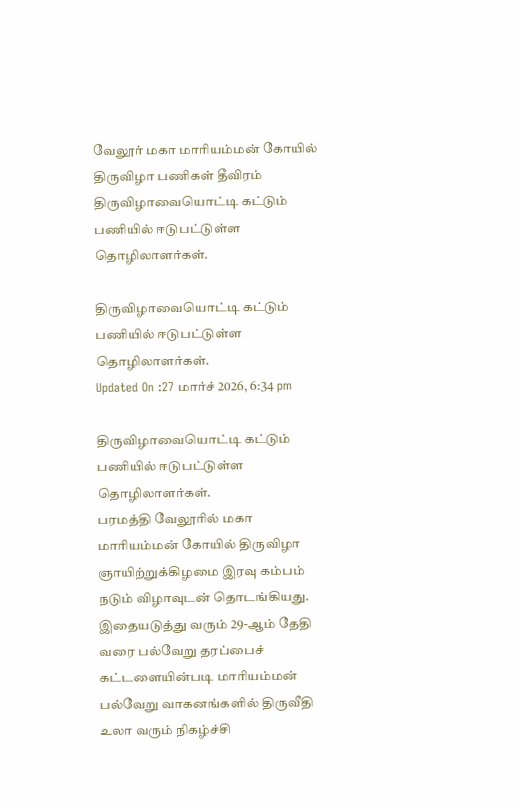வேலூர் மகா மாரியம்மன் கோயில் திருவிழா பணிகள் தீவிரம்
திருவிழாவையொட்டி கட்டும் பணியில் ஈடுபட்டுள்ள தொழிலாளர்கள்.

திருவிழாவையொட்டி கட்டும் பணியில் ஈடுபட்டுள்ள தொழிலாளர்கள்.
Updated On :27 மார்ச் 2026, 6:34 pm

திருவிழாவையொட்டி கட்டும் பணியில் ஈடுபட்டுள்ள தொழிலாளர்கள்.
பரமத்தி வேலூரில் மகா மாரியம்மன் கோயில் திருவிழா ஞாயிற்றுக்கிழமை இரவு கம்பம் நடும் விழாவுடன் தொடங்கியது.
இதையடுத்து வரும் 29-ஆம் தேதி வரை பல்வேறு தரப்பைச் கட்டளையின்படி மாரியம்மன் பல்வேறு வாகனங்களில் திருவீதி உலா வரும் நிகழ்ச்சி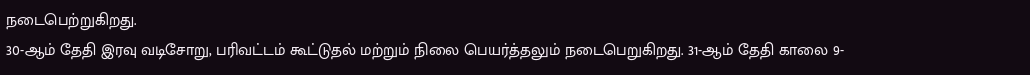நடைபெற்றுகிறது.
30-ஆம் தேதி இரவு வடிசோறு, பரிவட்டம் கூட்டுதல் மற்றும் நிலை பெயர்த்தலும் நடைபெறுகிறது. 31-ஆம் தேதி காலை 9-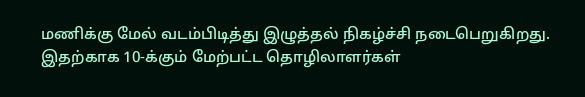மணிக்கு மேல் வடம்பிடித்து இழுத்தல் நிகழ்ச்சி நடைபெறுகிறது. இதற்காக 10-க்கும் மேற்பட்ட தொழிலாளர்கள்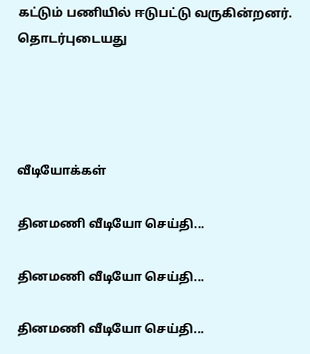கட்டும் பணியில் ஈடுபட்டு வருகின்றனர்.
தொடர்புடையது




வீடியோக்கள்

தினமணி வீடியோ செய்தி...

தினமணி வீடியோ செய்தி...

தினமணி வீடியோ செய்தி...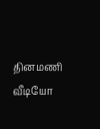தினமணி வீடியோ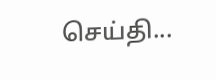செய்தி...